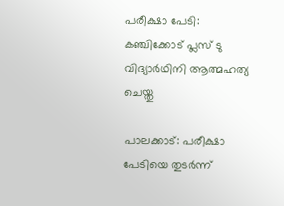പരീക്ഷാ പേടി: കഞ്ചിക്കോട് പ്ലസ് ടു വിദ്യാർഥിനി ആത്മഹത്യ ചെയ്തു

പാലക്കാട്: പരീക്ഷാ പേടിയെ തുടർന്ന്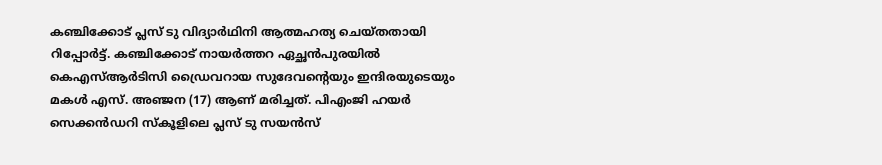കഞ്ചിക്കോട് പ്ലസ് ടു വിദ്യാർഥിനി ആത്മഹത്യ ചെയ്തതായി റിപ്പോർട്ട്. കഞ്ചിക്കോട് നായർത്തറ ഏച്ഛൻപുരയിൽ കെഎസ്ആർടിസി ഡ്രൈവറായ സുദേവന്റെയും ഇന്ദിരയുടെയും മകൾ എസ്. അഞ്ജന (17) ആണ് മരിച്ചത്. പിഎംജി ഹയർ സെക്കൻഡറി സ്കൂളിലെ പ്ലസ് ടു സയൻസ്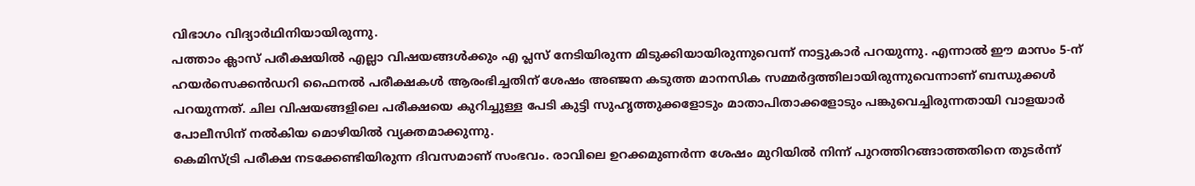വിഭാഗം വിദ്യാർഥിനിയായിരുന്നു.
പത്താം ക്ലാസ് പരീക്ഷയിൽ എല്ലാ വിഷയങ്ങൾക്കും എ പ്ലസ് നേടിയിരുന്ന മിടുക്കിയായിരുന്നുവെന്ന് നാട്ടുകാർ പറയുന്നു. എന്നാൽ ഈ മാസം 5-ന് ഹയർസെക്കൻഡറി ഫൈനൽ പരീക്ഷകൾ ആരംഭിച്ചതിന് ശേഷം അഞ്ജന കടുത്ത മാനസിക സമ്മർദ്ദത്തിലായിരുന്നുവെന്നാണ് ബന്ധുക്കൾ പറയുന്നത്. ചില വിഷയങ്ങളിലെ പരീക്ഷയെ കുറിച്ചുള്ള പേടി കുട്ടി സുഹൃത്തുക്കളോടും മാതാപിതാക്കളോടും പങ്കുവെച്ചിരുന്നതായി വാളയാർ പോലീസിന് നൽകിയ മൊഴിയിൽ വ്യക്തമാക്കുന്നു.
കെമിസ്ട്രി പരീക്ഷ നടക്കേണ്ടിയിരുന്ന ദിവസമാണ് സംഭവം. രാവിലെ ഉറക്കമുണർന്ന ശേഷം മുറിയിൽ നിന്ന് പുറത്തിറങ്ങാത്തതിനെ തുടർന്ന്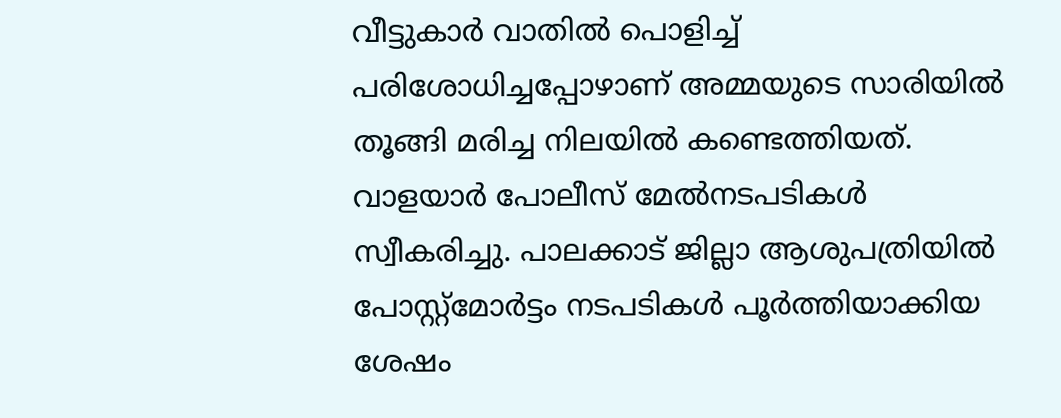വീട്ടുകാർ വാതിൽ പൊളിച്ച് പരിശോധിച്ചപ്പോഴാണ് അമ്മയുടെ സാരിയിൽ തൂങ്ങി മരിച്ച നിലയിൽ കണ്ടെത്തിയത്.
വാളയാർ പോലീസ് മേൽനടപടികൾ സ്വീകരിച്ചു. പാലക്കാട് ജില്ലാ ആശുപത്രിയിൽ പോസ്റ്റ്മോർട്ടം നടപടികൾ പൂർത്തിയാക്കിയ ശേഷം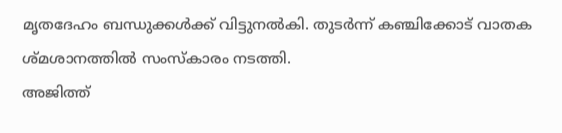മൃതദേഹം ബന്ധുക്കൾക്ക് വിട്ടുനൽകി. തുടർന്ന് കഞ്ചിക്കോട് വാതക ശ്മശാനത്തിൽ സംസ്കാരം നടത്തി.
അജിത്ത്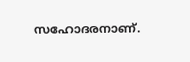സഹോദരനാണ്.